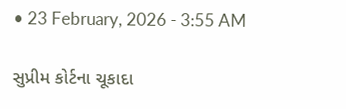• 23 February, 2026 - 3:55 AM

સુપ્રીમ કોર્ટના ચૂકાદા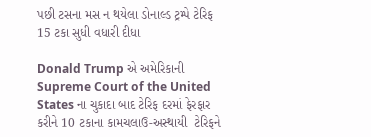પછી ટસના મસ ન થયેલા ડોનાલ્ડ ટ્રમ્પે ટેરિફ 15 ટકા સુધી વધારી દીધા

Donald Trump એ અમેરિકાની Supreme Court of the United States ના ચુકાદા બાદ ટેરિફ દરમાં ફેરફાર કરીને 10 ટકાના કામચલાઉ-અસ્થાયી  ટેરિફને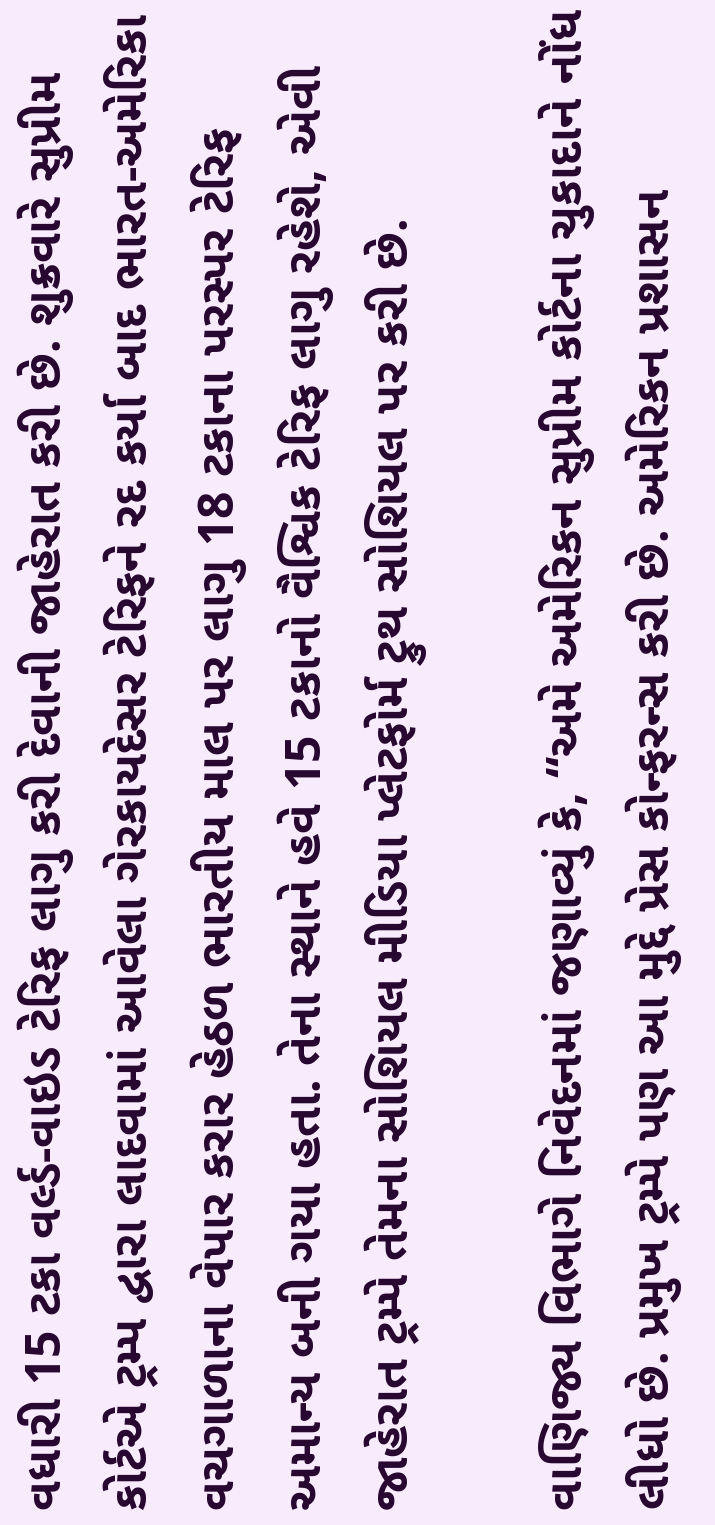વધારી 15 ટકા વર્લ્ડ-વાઇડ ટેરિફ લાગુ કરી દેવાની જાહેરાત કરી છે. શુક્રવારે સુપ્રીમ કોર્ટએ ટ્રમ્પ દ્વારા લાદવામાં આવેલા ગેરકાયદેસર ટેરિફને રદ કર્યા બાદ ભારત-અમેરિકા વચગાળાના વેપાર કરાર હેઠળ ભારતીય માલ પર લાગુ 18 ટકાના પરસ્પર ટેરિફ અમાન્ય બની ગયા હતા. તેના સ્થાને હવે 15 ટકાનો વૈશ્વિક ટેરિફ લાગુ રહેશે, એવી જાહેરાત ટ્રમ્પે તેમના સોશિયલ મીડિયા પ્લેટફોર્મ ટ્રુથ સોશિયલ પર કરી છે.

વાણિજ્ય વિભાગે નિવેદનમાં જણાવ્યું કે, “અમે અમેરિકન સુપ્રીમ કોર્ટના ચુકાદાને નોંધ લીધો છે. પ્રમુખ ટ્રમ્પે પણ આ મુદ્દે પ્રેસ કોન્ફરન્સ કરી છે. અમેરિકન પ્રશાસન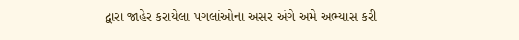દ્વારા જાહેર કરાયેલા પગલાંઓના અસર અંગે અમે અભ્યાસ કરી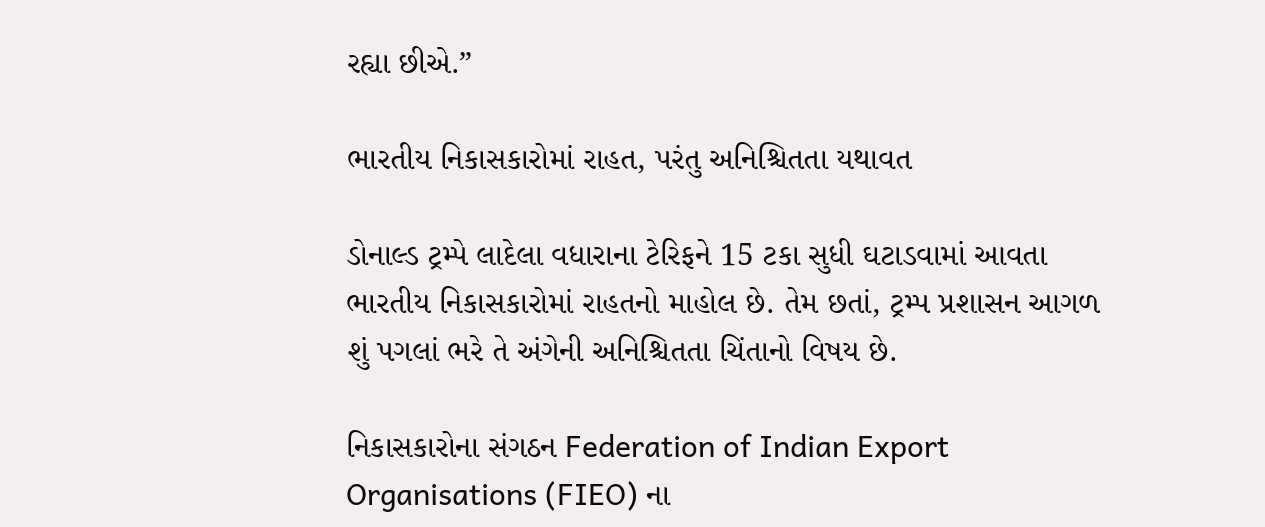રહ્યા છીએ.”

ભારતીય નિકાસકારોમાં રાહત, પરંતુ અનિશ્ચિતતા યથાવત

ડોનાલ્ડ ટ્રમ્પે લાદેલા વધારાના ટેરિફને 15 ટકા સુધી ઘટાડવામાં આવતા ભારતીય નિકાસકારોમાં રાહતનો માહોલ છે. તેમ છતાં, ટ્રમ્પ પ્રશાસન આગળ શું પગલાં ભરે તે અંગેની અનિશ્ચિતતા ચિંતાનો વિષય છે.

નિકાસકારોના સંગઠન Federation of Indian Export Organisations (FIEO) ના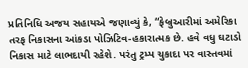પ્રતિનિધિ અજય સહાયએ જણાવ્યું કે, “ફેબ્રુઆરીમાં અમેરિકા તરફ નિકાસના આંકડા પોઝિટિવ-હકારાત્મક છે. હવે વધુ ઘટાડો નિકાસ માટે લાભદાયી રહેશે. પરંતુ ટ્રમ્પ ચુકાદા પર વાસ્તવમાં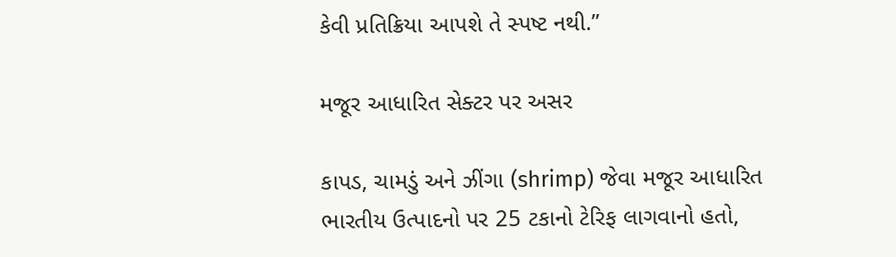કેવી પ્રતિક્રિયા આપશે તે સ્પષ્ટ નથી.”

મજૂર આધારિત સેક્ટર પર અસર

કાપડ, ચામડું અને ઝીંગા (shrimp) જેવા મજૂર આધારિત ભારતીય ઉત્પાદનો પર 25 ટકાનો ટેરિફ લાગવાનો હતો,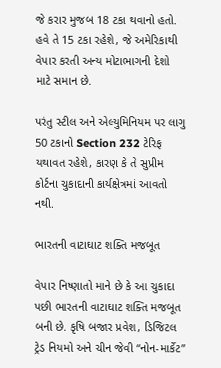જે કરાર મુજબ 18 ટકા થવાનો હતો. હવે તે 15 ટકા રહેશે, જે અમેરિકાથી વેપાર કરતી અન્ય મોટાભાગની દેશો માટે સમાન છે.

પરંતુ સ્ટીલ અને એલ્યુમિનિયમ પર લાગુ 50 ટકાનો Section 232 ટેરિફ યથાવત રહેશે, કારણ કે તે સુપ્રીમ કોર્ટના ચુકાદાની કાર્યક્ષેત્રમાં આવતો નથી.

ભારતની વાટાઘાટ શક્તિ મજબૂત

વેપાર નિષ્ણાતો માને છે કે આ ચુકાદા પછી ભારતની વાટાઘાટ શક્તિ મજબૂત બની છે. કૃષિ બજાર પ્રવેશ, ડિજિટલ ટ્રેડ નિયમો અને ચીન જેવી “નોન-માર્કેટ”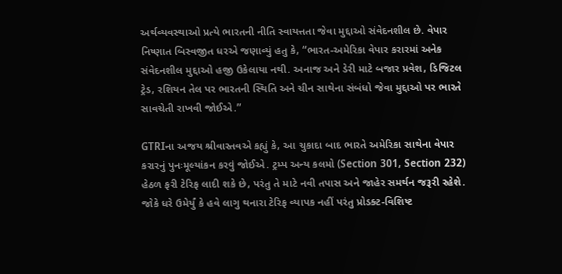અર્થવ્યવસ્થાઓ પ્રત્યે ભારતની નીતિ સ્વાયત્તતા જેવા મુદ્દાઓ સંવેદનશીલ છે. વેપાર નિષ્ણાત બિસ્વજીત ધરએ જણાવ્યું હતુ કે, “ભારત-અમેરિકા વેપાર કરારમાં અનેક સંવેદનશીલ મુદ્દાઓ હજી ઉકેલાયા નથી. અનાજ અને ડેરી માટે બજાર પ્રવેશ, ડિજિટલ ટ્રેડ, રશિયન તેલ પર ભારતની સ્થિતિ અને ચીન સાથેના સંબંધો જેવા મુદ્દાઓ પર ભારતે સાવચેતી રાખવી જોઈએ.”

GTRIના અજય શ્રીવાસ્તવએ કહ્યું કે, આ ચુકાદા બાદ ભારતે અમેરિકા સાથેના વેપાર કરારનું પુનઃમૂલ્યાંકન કરવું જોઈએ. ટ્રમ્પ અન્ય કલમો (Section 301, Section 232) હેઠળ ફરી ટેરિફ લાદી શકે છે, પરંતુ તે માટે નવી તપાસ અને જાહેર સમર્થન જરૂરી રહેશે. જોકે ધરે ઉમેર્યું કે હવે લાગુ થનારા ટેરિફ વ્યાપક નહીં પરંતુ પ્રોડક્ટ-વિશિષ્ટ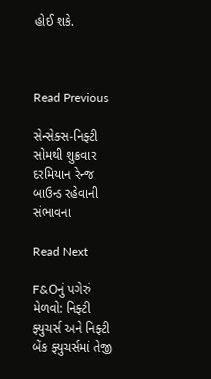હોઈ શકે.



Read Previous

સેન્સેક્સ-નિફ્ટી સોમથી શુક્રવાર દરમિયાન રેન્જ બાઉન્ડ રહેવાની સંભાવના

Read Next

F&Oનું પગેરું મેળવો: નિફ્ટી ફ્યુચર્સ અને નિફ્ટી બેંક ફ્યુચર્સમાં તેજી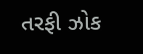તરફી ઝોક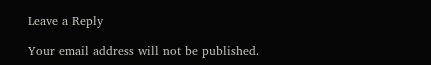Leave a Reply

Your email address will not be published.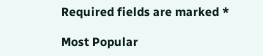Required fields are marked *

Most Popular